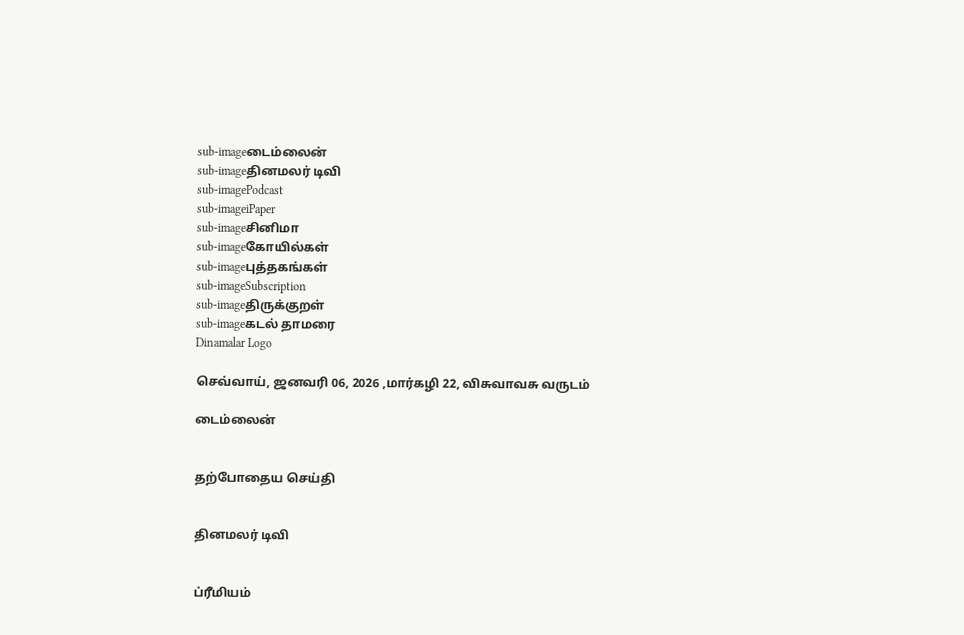sub-imageடைம்லைன்
sub-imageதினமலர் டிவி
sub-imagePodcast
sub-imageiPaper
sub-imageசினிமா
sub-imageகோயில்கள்
sub-imageபுத்தகங்கள்
sub-imageSubscription
sub-imageதிருக்குறள்
sub-imageகடல் தாமரை
Dinamalar Logo

செவ்வாய், ஜனவரி 06, 2026 ,மார்கழி 22, விசுவாவசு வருடம்

டைம்லைன்


தற்போதைய செய்தி


தினமலர் டிவி


ப்ரீமியம்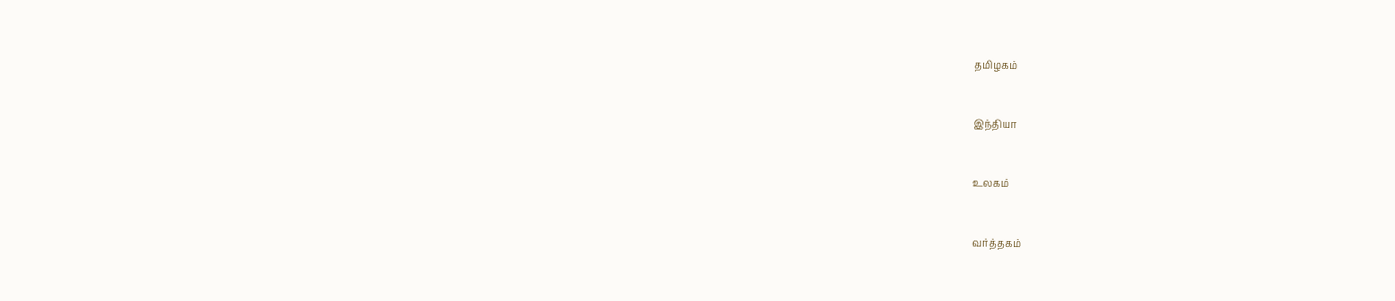தமிழகம்


இந்தியா


உலகம்


வர்த்தகம்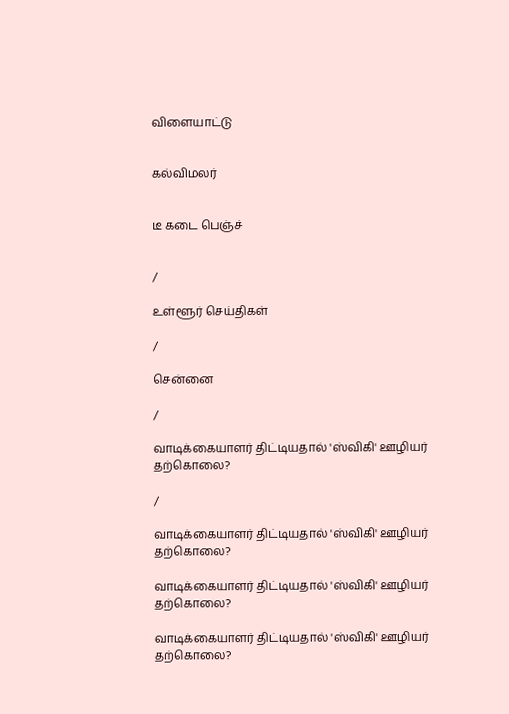விளையாட்டு


கல்விமலர்


டீ கடை பெஞ்ச்


/

உள்ளூர் செய்திகள்

/

சென்னை

/

வாடிக்கையாளர் திட்டியதால் 'ஸ்விகி' ஊழியர் தற்கொலை?

/

வாடிக்கையாளர் திட்டியதால் 'ஸ்விகி' ஊழியர் தற்கொலை?

வாடிக்கையாளர் திட்டியதால் 'ஸ்விகி' ஊழியர் தற்கொலை?

வாடிக்கையாளர் திட்டியதால் 'ஸ்விகி' ஊழியர் தற்கொலை?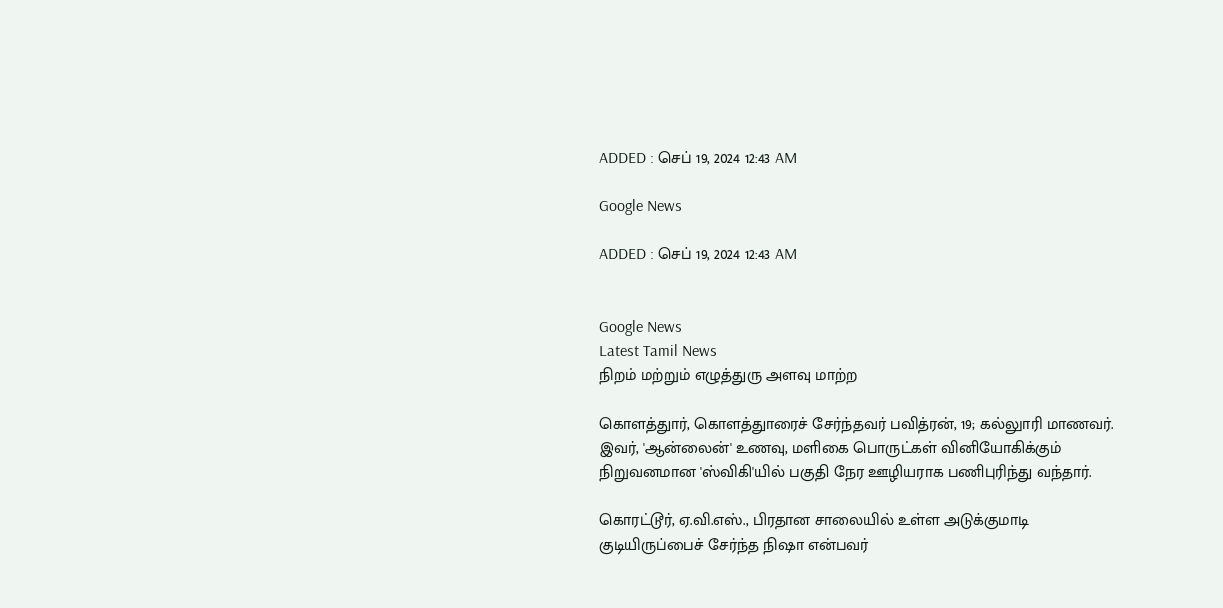ADDED : செப் 19, 2024 12:43 AM

Google News

ADDED : செப் 19, 2024 12:43 AM


Google News
Latest Tamil News
நிறம் மற்றும் எழுத்துரு அளவு மாற்ற

கொளத்துார், கொளத்துாரைச் சேர்ந்தவர் பவித்ரன், 19; கல்லுாரி மாணவர். இவர், 'ஆன்லைன்' உணவு, மளிகை பொருட்கள் வினியோகிக்கும் நிறுவனமான 'ஸ்விகி'யில் பகுதி நேர ஊழியராக பணிபுரிந்து வந்தார்.

கொரட்டூர், ஏ.வி.எஸ்., பிரதான சாலையில் உள்ள அடுக்குமாடி குடியிருப்பைச் சேர்ந்த நிஷா என்பவர்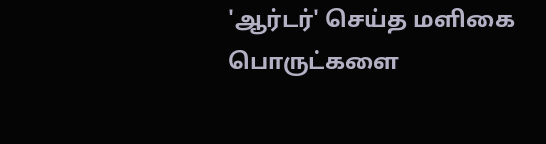'ஆர்டர்' செய்த மளிகை பொருட்களை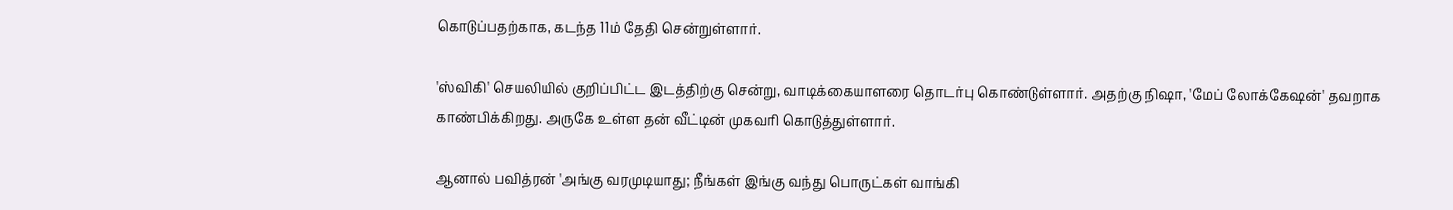கொடுப்பதற்காக, கடந்த 11ம் தேதி சென்றுள்ளார்.

'ஸ்விகி' செயலியில் குறிப்பிட்ட இடத்திற்கு சென்று, வாடிக்கையாளரை தொடர்பு கொண்டுள்ளார். அதற்கு நிஷா, 'மேப் லோக்கேஷன்' தவறாக காண்பிக்கிறது. அருகே உள்ள தன் வீட்டின் முகவரி கொடுத்துள்ளார்.

ஆனால் பவித்ரன் 'அங்கு வரமுடியாது; நீங்கள் இங்கு வந்து பொருட்கள் வாங்கி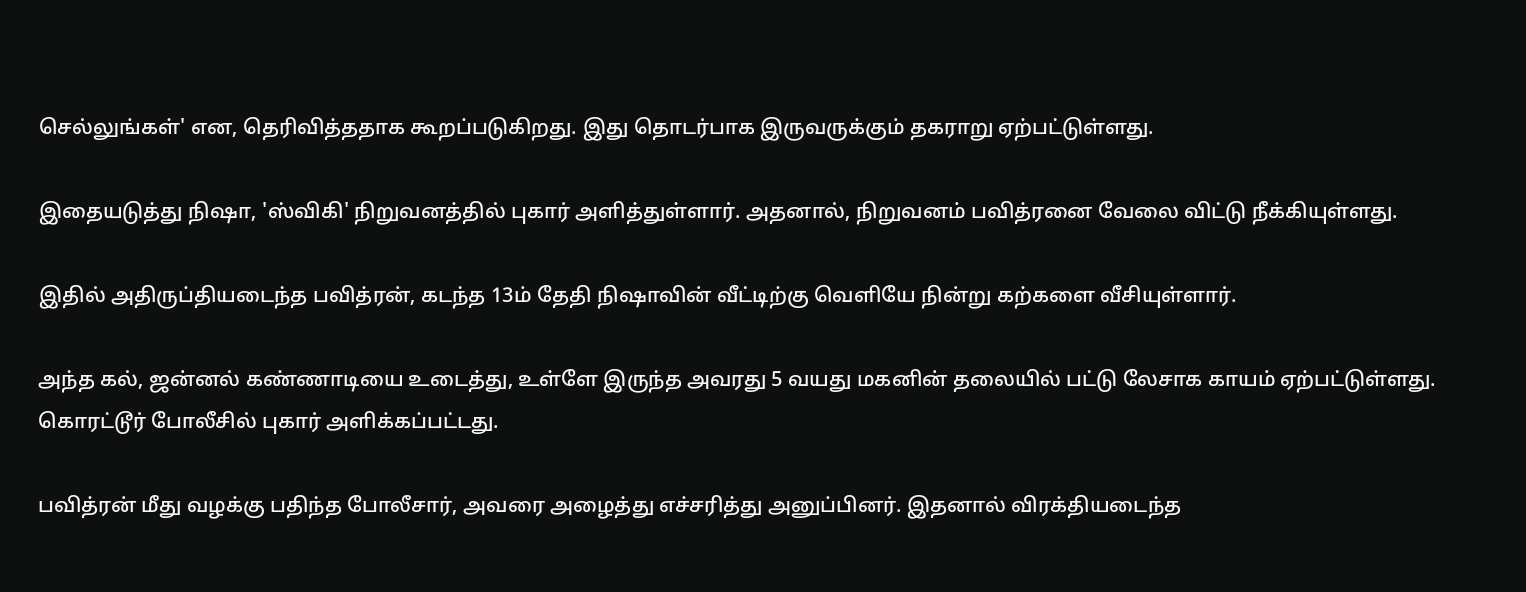செல்லுங்கள்' என, தெரிவித்ததாக கூறப்படுகிறது. இது தொடர்பாக இருவருக்கும் தகராறு ஏற்பட்டுள்ளது.

இதையடுத்து நிஷா, 'ஸ்விகி' நிறுவனத்தில் புகார் அளித்துள்ளார். அதனால், நிறுவனம் பவித்ரனை வேலை விட்டு நீக்கியுள்ளது.

இதில் அதிருப்தியடைந்த பவித்ரன், கடந்த 13ம் தேதி நிஷாவின் வீட்டிற்கு வெளியே நின்று கற்களை வீசியுள்ளார்.

அந்த கல், ஜன்னல் கண்ணாடியை உடைத்து, உள்ளே இருந்த அவரது 5 வயது மகனின் தலையில் பட்டு லேசாக காயம் ஏற்பட்டுள்ளது. கொரட்டூர் போலீசில் புகார் அளிக்கப்பட்டது.

பவித்ரன் மீது வழக்கு பதிந்த போலீசார், அவரை அழைத்து எச்சரித்து அனுப்பினர். இதனால் விரக்தியடைந்த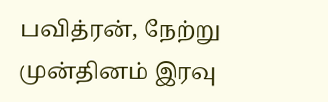பவித்ரன், நேற்று முன்தினம் இரவு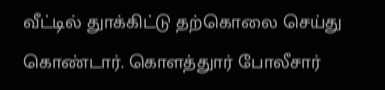வீட்டில் துாக்கிட்டு தற்கொலை செய்து கொண்டார். கொளத்துார் போலீசார்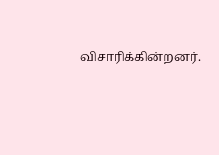விசாரிக்கின்றனர்.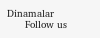Dinamalar
      Follow us